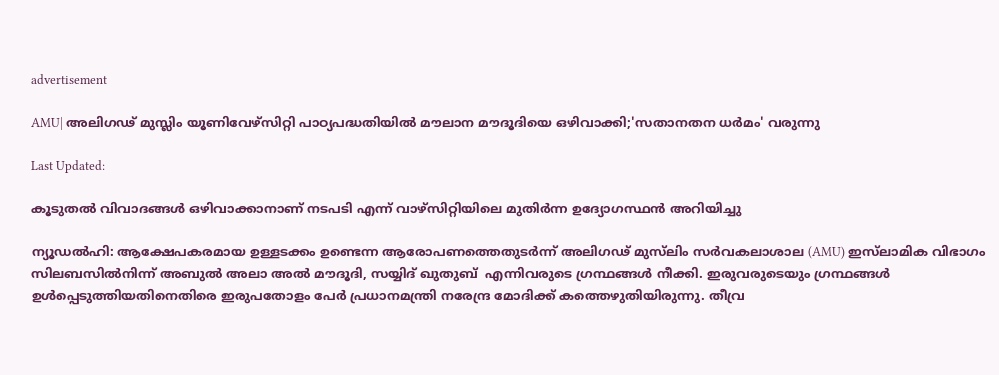advertisement

AMU| അലിഗഢ് മുസ്ലിം യൂണിവേഴ്സിറ്റി പാഠ്യപദ്ധതിയില്‍ മൗലാന മൗദൂദിയെ ഒഴിവാക്കി;'സതാനതന ധർമം' വരുന്നു

Last Updated:

കൂടുതൽ വിവാദങ്ങൾ ഒഴിവാക്കാനാണ് നടപടി എന്ന് വാഴ്സിറ്റിയിലെ മുതിർന്ന ഉദ്യോഗസ്ഥൻ അറിയിച്ചു

ന്യൂഡൽഹി: ആക്ഷേപകരമായ ഉള്ളടക്കം ഉണ്ടെന്ന ആരോപണത്തെതുടർന്ന് അലിഗഢ് മുസ്‍ലിം സർവകലാശാല (AMU) ഇസ്‍ലാമിക വിഭാഗം സിലബസിൽനിന്ന് അബുൽ അലാ അൽ മൗദൂദി, സയ്യിദ് ഖുതുബ്  എന്നിവരുടെ ഗ്രന്ഥങ്ങൾ നീക്കി. ഇരുവരുടെയും ഗ്രന്ഥങ്ങൾ ഉൾപ്പെടുത്തിയതിനെതിരെ ഇരുപതോളം പേർ പ്രധാനമന്ത്രി നരേന്ദ്ര മോദിക്ക് കത്തെഴുതിയിരുന്നു. തീവ്ര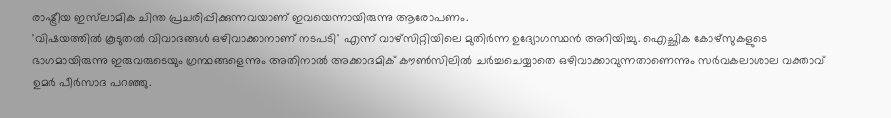രാഷ്ട്രീയ ഇസ്‍ലാമിക ചിന്ത പ്രചരിപ്പിക്കുന്നവയാണ് ഇവയെന്നായിരുന്നു ആരോപണം.
'വിഷയത്തിൽ കൂടുതൽ വിവാദങ്ങൾ ഒഴിവാക്കാനാണ് നടപടി' എന്ന് വാഴ്സിറ്റിയിലെ മുതിർന്ന ഉദ്യോഗസ്ഥൻ അറിയിച്ചു. ഐച്ഛിക കോഴ്സുകളുടെ ഭാഗമായിരുന്നു ഇരുവരുടെയും ഗ്രന്ഥങ്ങളെന്നും അതിനാൽ അക്കാദമിക് കൗൺസിലിൽ ചർച്ചചെയ്യാതെ ഒഴിവാക്കാവുന്നതാണെന്നും സർവകലാശാല വക്താവ് ഉമർ പീർസാദ പറഞ്ഞു.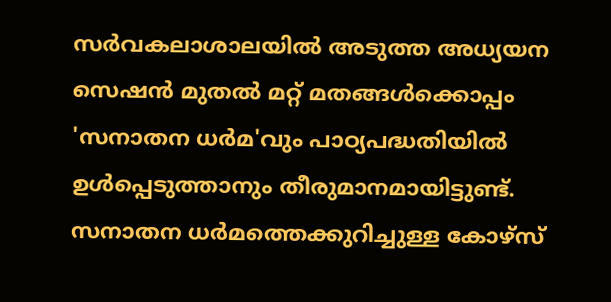സർവകലാശാലയിൽ അടുത്ത അധ്യയന സെഷന്‍ മുതല്‍ മറ്റ് മതങ്ങള്‍ക്കൊപ്പം 'സനാതന ധര്‍മ'വും പാഠ്യപദ്ധതിയില്‍ ഉള്‍പ്പെടുത്താനും തീരുമാനമായിട്ടുണ്ട്. സനാതന ധർമത്തെക്കുറിച്ചുള്ള കോഴ്‌സ്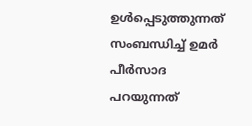ഉൾപ്പെടുത്തുന്നത് സംബന്ധിച്ച് ഉമർ പീർസാദ പറയുന്നത്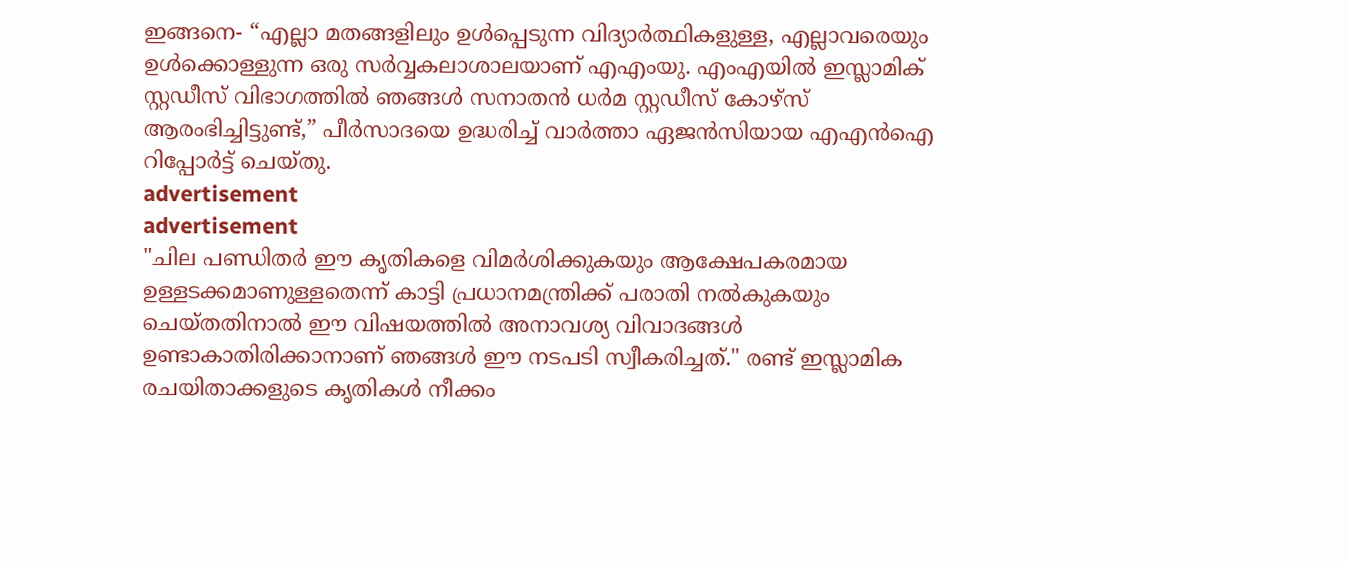ഇങ്ങനെ- “എല്ലാ മതങ്ങളിലും ഉൾപ്പെടുന്ന വിദ്യാർത്ഥികളുള്ള, എല്ലാവരെയും ഉൾക്കൊള്ളുന്ന ഒരു സർവ്വകലാശാലയാണ് എഎംയു. എംഎയിൽ ഇസ്ലാമിക് സ്റ്റഡീസ് വിഭാഗത്തിൽ ഞങ്ങൾ സനാതൻ ധർമ സ്റ്റഡീസ് കോഴ്‌സ് ആരംഭിച്ചിട്ടുണ്ട്,” പീർസാദയെ ഉദ്ധരിച്ച് വാർത്താ ഏജൻസിയായ എഎൻഐ റിപ്പോർട്ട് ചെയ്തു.
advertisement
advertisement
"ചില പണ്ഡിതർ ഈ കൃതികളെ വിമർശിക്കുകയും ആക്ഷേപകരമായ ഉള്ളടക്കമാണുള്ളതെന്ന് കാട്ടി പ്രധാനമന്ത്രിക്ക് പരാതി നൽകുകയും ചെയ്തതിനാൽ ഈ വിഷയത്തിൽ അനാവശ്യ വിവാദങ്ങൾ ഉണ്ടാകാതിരിക്കാനാണ് ഞങ്ങൾ ഈ നടപടി സ്വീകരിച്ചത്." രണ്ട് ഇസ്ലാമിക രചയിതാക്കളുടെ കൃതികൾ നീക്കം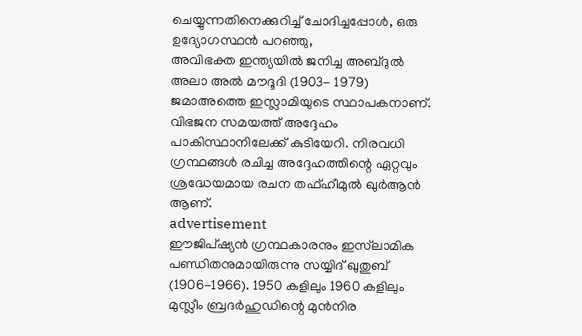ചെയ്യുന്നതിനെക്കുറിച്ച് ചോദിച്ചപ്പോൾ, ഒരു ഉദ്യോഗസ്ഥൻ പറഞ്ഞു,
അവിഭക്ത ഇന്ത്യയിൽ ജനിച്ച അബ്ദുൽ അലാ അൽ മൗദൂദി (1903- 1979) ജമാഅത്തെ ഇസ്ലാമിയുടെ സ്ഥാപകനാണ്. വിഭജന സമയത്ത് അദ്ദേഹം പാകിസ്ഥാനിലേക്ക് കുടിയേറി. നിരവധി ഗ്രന്ഥങ്ങൾ രചിച്ച അദ്ദേഹത്തിന്റെ ഏറ്റവും ശ്രദ്ധേയമായ രചന തഫ്ഹീമുൽ ഖുർആൻ ആണ്.
advertisement
ഈജിപ്ഷ്യൻ ഗ്രന്ഥകാരനും ഇസ്‌ലാമിക പണ്ഡിതനുമായിരുന്നു സയ്യിദ് ഖുതുബ് (1906-1966). 1950 കളിലും 1960 കളിലും മുസ്ലീം ബ്രദർഹുഡിന്റെ മുൻനിര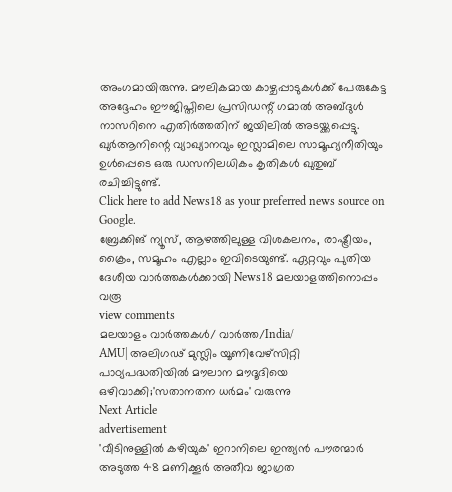അംഗമായിരുന്നു. മൗലികമായ കാഴ്ചപ്പാടുകൾക്ക് പേരുകേട്ട അദ്ദേഹം ഈജിപ്തിലെ പ്രസിഡന്റ് ഗമാൽ അബ്ദുൾ നാസറിനെ എതിർത്തതിന് ജയിലിൽ അടയ്ക്കപ്പെട്ടു. ഖുർആനിന്റെ വ്യാഖ്യാനവും ഇസ്ലാമിലെ സാമൂഹ്യനീതിയും ഉൾപ്പെടെ ഒരു ഡസനിലധികം കൃതികൾ ഖുതുബ് രചിച്ചിട്ടുണ്ട്.
Click here to add News18 as your preferred news source on Google.
ബ്രേക്കിങ് ന്യൂസ്, ആഴത്തിലുള്ള വിശകലനം, രാഷ്ട്രീയം, ക്രൈം, സമൂഹം എല്ലാം ഇവിടെയുണ്ട്. ഏറ്റവും പുതിയ ദേശീയ വാർത്തകൾക്കായി News18 മലയാളത്തിനൊപ്പം വരൂ
view comments
മലയാളം വാർത്തകൾ/ വാർത്ത/India/
AMU| അലിഗഢ് മുസ്ലിം യൂണിവേഴ്സിറ്റി പാഠ്യപദ്ധതിയില്‍ മൗലാന മൗദൂദിയെ ഒഴിവാക്കി;'സതാനതന ധർമം' വരുന്നു
Next Article
advertisement
'വീടിനുള്ളിൽ കഴിയുക' ഇറാനിലെ ഇന്ത്യൻ പൗരന്മാർ അടുത്ത 48 മണിക്കൂർ അതീവ ജാഗ്രത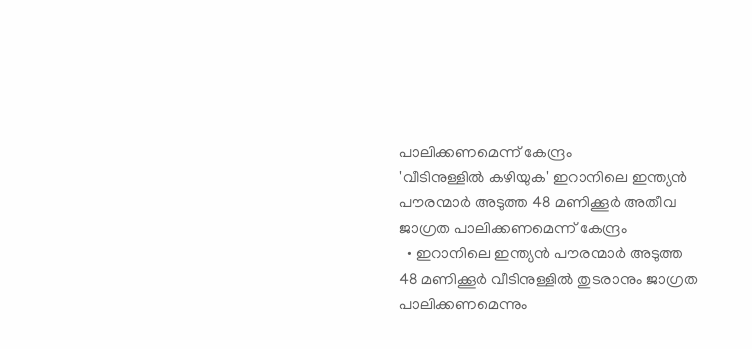പാലിക്കണമെന്ന് കേന്ദ്രം
'വീടിനുള്ളിൽ കഴിയുക' ഇറാനിലെ ഇന്ത്യൻ പൗരന്മാർ അടുത്ത 48 മണിക്കൂർ അതീവ ജാഗ്രത പാലിക്കണമെന്ന് കേന്ദ്രം
  • ഇറാനിലെ ഇന്ത്യൻ പൗരന്മാർ അടുത്ത 48 മണിക്കൂർ വീടിനുള്ളിൽ തുടരാനും ജാഗ്രത പാലിക്കണമെന്നും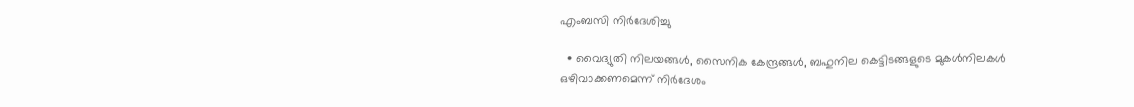എംബസി നിർദേശിച്ചു

  • വൈദ്യുതി നിലയങ്ങൾ, സൈനിക കേന്ദ്രങ്ങൾ, ബഹുനില കെട്ടിടങ്ങളുടെ മുകൾനിലകൾ ഒഴിവാക്കണമെന്ന് നിർദേശം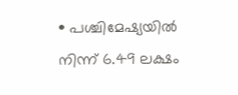• പശ്ചിമേഷ്യയിൽ നിന്ന് 6.49 ലക്ഷം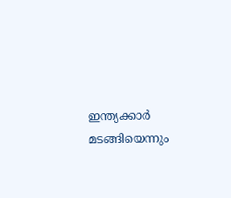ഇന്ത്യക്കാർ മടങ്ങിയെന്നും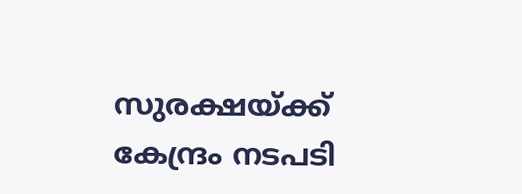സുരക്ഷയ്ക്ക് കേന്ദ്രം നടപടി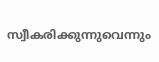സ്വീകരിക്കുന്നുവെന്നും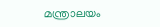മന്ത്രാലയം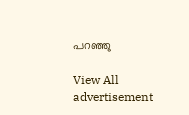പറഞ്ഞു

View All
advertisement